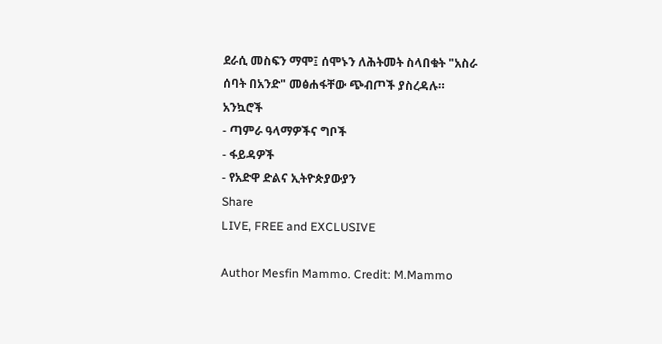ደራሲ መስፍን ማሞ፤ ሰሞኑን ለሕትመት ስላበቁት "አስራ ሰባት በአንድ" መፅሐፋቸው ጭብጦች ያስረዳሉ።
አንኳሮች
- ጣምራ ዓላማዎችና ግቦች
- ፋይዳዎች
- የአድዋ ድልና ኢትዮጵያውያን
Share
LIVE, FREE and EXCLUSIVE

Author Mesfin Mammo. Credit: M.Mammo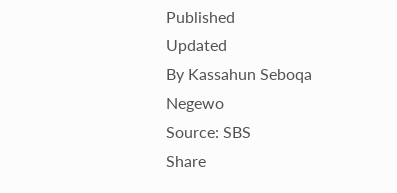Published
Updated
By Kassahun Seboqa Negewo
Source: SBS
Share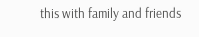this with family and friends